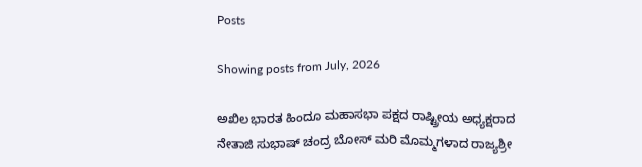Posts

Showing posts from July, 2026

ಅಖಿಲ ಭಾರತ ಹಿಂದೂ ಮಹಾಸಭಾ ಪಕ್ಷದ ರಾಷ್ಟ್ರೀಯ ಅಧ್ಯಕ್ಷರಾದ ನೇತಾಜಿ ಸುಭಾಷ್ ಚಂದ್ರ ಬೋಸ್ ಮರಿ ಮೊಮ್ಮಗಳಾದ ರಾಜ್ಯಶ್ರೀ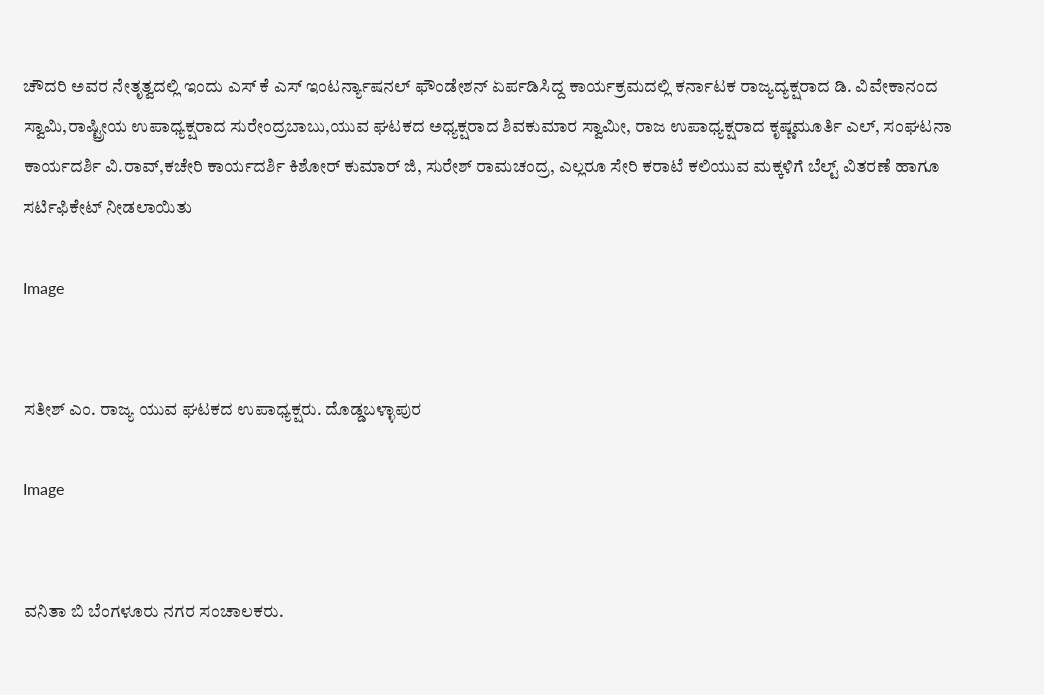ಚೌದರಿ ಅವರ ನೇತೃತ್ವದಲ್ಲಿ ಇಂದು ಎಸ್ ಕೆ ಎಸ್ ಇಂಟರ್ನ್ಯಾಷನಲ್ ಫೌಂಡೇಶನ್ ಏರ್ಪಡಿಸಿದ್ದ ಕಾರ್ಯಕ್ರಮದಲ್ಲಿ ಕರ್ನಾಟಕ ರಾಜ್ಯದ್ಯಕ್ಷರಾದ ಡಿ. ವಿವೇಕಾನಂದ ಸ್ವಾಮಿ,ರಾಷ್ಟ್ರೀಯ ಉಪಾಧ್ಯಕ್ಷರಾದ ಸುರೇಂದ್ರಬಾಬು,ಯುವ ಘಟಕದ ಅಧ್ಯಕ್ಷರಾದ ಶಿವಕುಮಾರ ಸ್ವಾಮೀ, ರಾಜ ಉಪಾಧ್ಯಕ್ಷರಾದ ಕೃಷ್ಣಮೂರ್ತಿ ಎಲ್, ಸಂಘಟನಾ ಕಾರ್ಯದರ್ಶಿ ವಿ.ರಾವ್,ಕಚೇರಿ ಕಾರ್ಯದರ್ಶಿ ಕಿಶೋರ್ ಕುಮಾರ್ ಜಿ, ಸುರೇಶ್ ರಾಮಚಂದ್ರ, ಎಲ್ಲರೂ ಸೇರಿ ಕರಾಟೆ ಕಲಿಯುವ ಮಕ್ಕಳಿಗೆ ಬೆಲ್ಟ್ ವಿತರಣೆ ಹಾಗೂ ಸರ್ಟಿಫಿಕೇಟ್ ನೀಡಲಾಯಿತು

Image


ಸತೀಶ್ ಎಂ. ರಾಜ್ಯ ಯುವ ಘಟಕದ ಉಪಾಧ್ಯಕ್ಷರು. ದೊಡ್ಡಬಳ್ಳಾಪುರ

Image


ವನಿತಾ ಬಿ ಬೆಂಗಳೂರು ನಗರ ಸಂಚಾಲಕರು.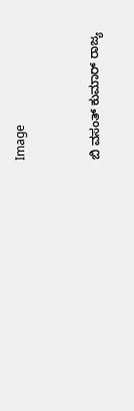Image


ಬಿ ವಸಂತ್ ಕುಮಾರ್ ರಾಜ್ಯ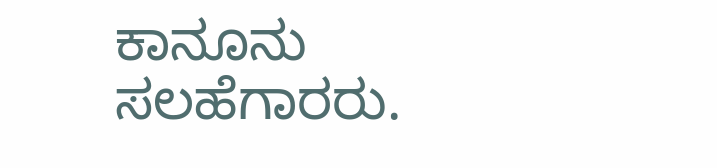ಕಾನೂನು ಸಲಹೆಗಾರರು.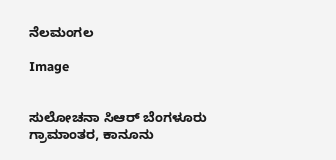ನೆಲಮಂಗಲ

Image


ಸುಲೋಚನಾ ಸಿಆರ್ ಬೆಂಗಳೂರು ಗ್ರಾಮಾಂತರ, ಕಾನೂನು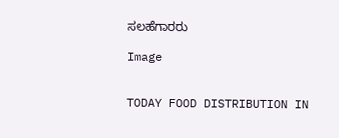ಸಲಹೆಗಾರರು

Image


TODAY FOOD DISTRIBUTION IN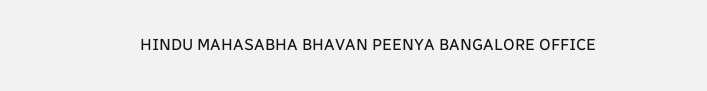HINDU MAHASABHA BHAVAN PEENYA BANGALORE OFFICE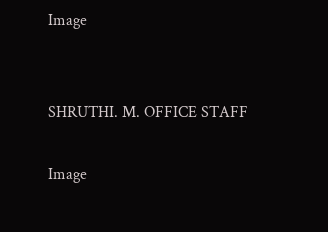Image


SHRUTHI. M. OFFICE STAFF

Image